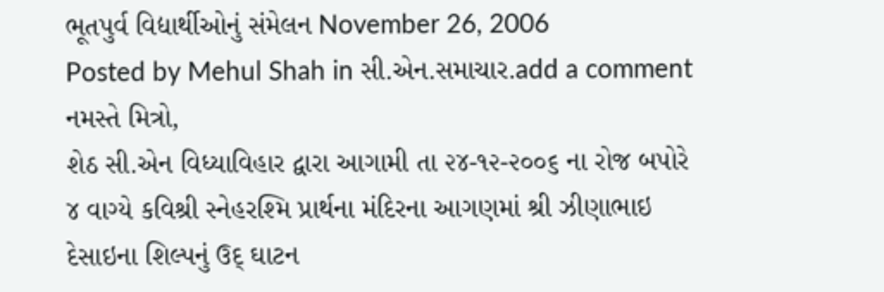ભૂતપુર્વ વિદ્યાર્થીઓનું સંમેલન November 26, 2006
Posted by Mehul Shah in સી.એન.સમાચાર.add a comment
નમસ્તે મિત્રો,
શેઠ સી.એન વિધ્યાવિહાર દ્વારા આગામી તા ૨૪-૧૨-૨૦૦૬ ના રોજ બપોરે ૪ વાગ્યે કવિશ્રી સ્નેહરશ્મિ પ્રાર્થના મંદિરના આગણમાં શ્રી ઝીણાભાઇ દેસાઇના શિલ્પનું ઉદ્ ઘાટન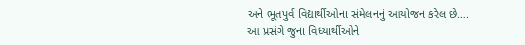અને ભૂતપુર્વ વિદ્યાર્થીઓના સંમેલનનું આયોજન કરેલ છે….
આ પ્રસંગે જુના વિધ્યાર્થીઓને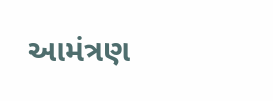આમંત્રણ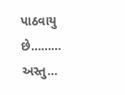પાઠવાયુ છે………
અસ્તુ…